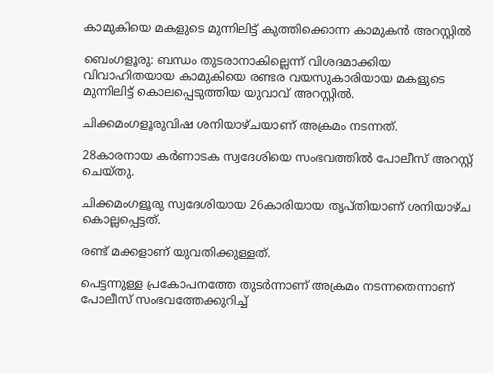കാമുകിയെ മകളുടെ മുന്നിലിട്ട് കുത്തിക്കൊന്ന കാമുകൻ അറസ്റ്റിൽ

ബെംഗളൂരു: ബന്ധം തുടരാനാകില്ലെന്ന് വിശദമാക്കിയ വിവാഹിതയായ കാമുകിയെ രണ്ടര വയസുകാരിയായ മകളുടെ മുന്നിലിട്ട് കൊലപ്പെടുത്തിയ യുവാവ് അറസ്റ്റില്‍.

ചിക്കമംഗളൂരുവിഷ ശനിയാഴ്ചയാണ് അക്രമം നടന്നത്.

28കാരനായ കർണാടക സ്വദേശിയെ സംഭവത്തില്‍ പോലീസ് അറസ്റ്റ് ചെയ്തു.

ചിക്കമംഗളൂരു സ്വദേശിയായ 26കാരിയായ തൃപ്തിയാണ് ശനിയാഴ്ച കൊല്ലപ്പെട്ടത്.

രണ്ട് മക്കളാണ് യുവതിക്കുള്ളത്.

പെട്ടന്നുള്ള പ്രകോപനത്തേ തുടർന്നാണ് അക്രമം നടന്നതെന്നാണ് പോലീസ് സംഭവത്തേക്കുറിച്ച്‌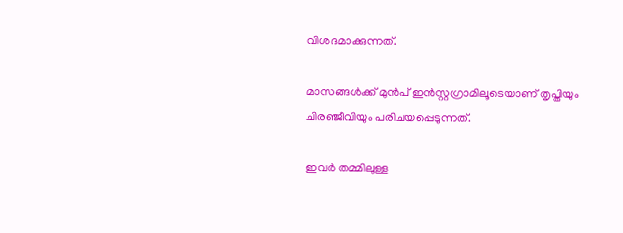വിശദമാക്കുന്നത്.

മാസങ്ങള്‍ക്ക് മുൻപ് ഇൻസ്റ്റഗ്രാമിലൂടെയാണ് തൃപ്തിയും ചിരഞ്ജീവിയും പരിചയപ്പെടുന്നത്.

ഇവർ തമ്മിലുള്ള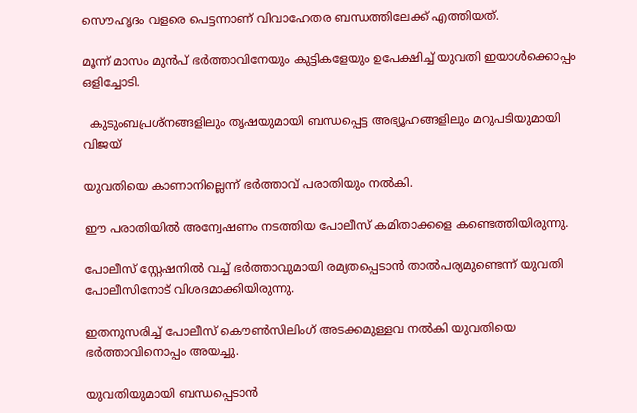സൌഹൃദം വളരെ പെട്ടന്നാണ് വിവാഹേതര ബന്ധത്തിലേക്ക് എത്തിയത്.

മൂന്ന് മാസം മുൻപ് ഭർത്താവിനേയും കുട്ടികളേയും ഉപേക്ഷിച്ച്‌ യുവതി ഇയാള്‍ക്കൊപ്പം ഒളിച്ചോടി.

  കുടുംബപ്രശ്നങ്ങളിലും തൃഷയുമായി ബന്ധപ്പെട്ട അഭ്യൂഹങ്ങളിലും മറുപടിയുമായി വിജയ്

യുവതിയെ കാണാനില്ലെന്ന് ഭർത്താവ് പരാതിയും നല്‍കി.

ഈ പരാതിയില്‍ അന്വേഷണം നടത്തിയ പോലീസ് കമിതാക്കളെ കണ്ടെത്തിയിരുന്നു.

പോലീസ് സ്റ്റേഷനില്‍ വച്ച്‌ ഭർത്താവുമായി രമ്യതപ്പെടാൻ താല്‍പര്യമുണ്ടെന്ന് യുവതി പോലീസിനോട് വിശദമാക്കിയിരുന്നു.

ഇതനുസരിച്ച്‌ പോലീസ് കൌണ്‍സിലിംഗ് അടക്കമുള്ളവ നല്‍കി യുവതിയെ ഭർത്താവിനൊപ്പം അയച്ചു.

യുവതിയുമായി ബന്ധപ്പെടാൻ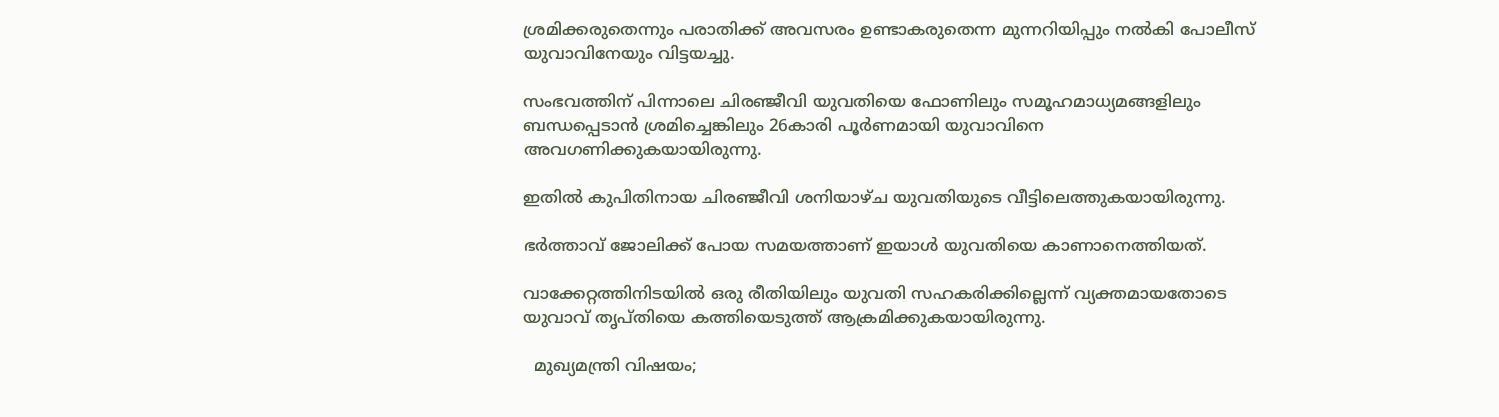ശ്രമിക്കരുതെന്നും പരാതിക്ക് അവസരം ഉണ്ടാകരുതെന്ന മുന്നറിയിപ്പും നല്‍കി പോലീസ് യുവാവിനേയും വിട്ടയച്ചു.

സംഭവത്തിന് പിന്നാലെ ചിരഞ്ജീവി യുവതിയെ ഫോണിലും സമൂഹമാധ്യമങ്ങളിലും ബന്ധപ്പെടാൻ ശ്രമിച്ചെങ്കിലും 26കാരി പൂർണമായി യുവാവിനെ അവഗണിക്കുകയായിരുന്നു.

ഇതില്‍ കുപിതിനായ ചിരഞ്ജീവി ശനിയാഴ്ച യുവതിയുടെ വീട്ടിലെത്തുകയായിരുന്നു.

ഭർത്താവ് ജോലിക്ക് പോയ സമയത്താണ് ഇയാള്‍ യുവതിയെ കാണാനെത്തിയത്.

വാക്കേറ്റത്തിനിടയില്‍ ഒരു രീതിയിലും യുവതി സഹകരിക്കില്ലെന്ന് വ്യക്തമായതോടെ യുവാവ് തൃപ്തിയെ കത്തിയെടുത്ത് ആക്രമിക്കുകയായിരുന്നു.

  മുഖ്യമന്ത്രി വിഷയം;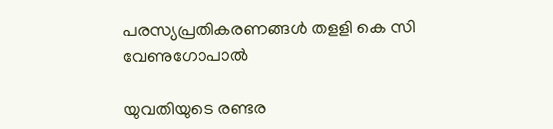പരസ്യപ്രതികരണങ്ങള്‍ തളളി കെ സി വേണുഗോപാല്‍

യുവതിയുടെ രണ്ടര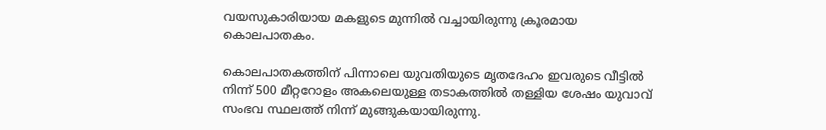വയസുകാരിയായ മകളുടെ മുന്നില്‍ വച്ചായിരുന്നു ക്രൂരമായ കൊലപാതകം.

കൊലപാതകത്തിന് പിന്നാലെ യുവതിയുടെ മൃതദേഹം ഇവരുടെ വീട്ടില്‍ നിന്ന് 500 മീറ്ററോളം അകലെയുള്ള തടാകത്തില്‍ തള്ളിയ ശേഷം യുവാവ് സംഭവ സ്ഥലത്ത് നിന്ന് മുങ്ങുകയായിരുന്നു.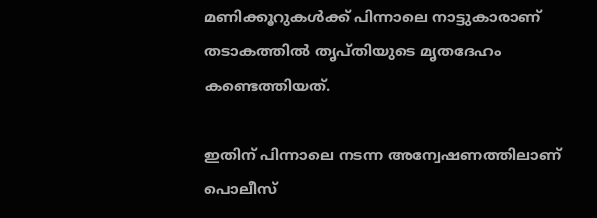മണിക്കൂറുകള്‍ക്ക് പിന്നാലെ നാട്ടുകാരാണ് തടാകത്തില്‍ തൃപ്തിയുടെ മൃതദേഹം കണ്ടെത്തിയത്.

ഇതിന് പിന്നാലെ നടന്ന അന്വേഷണത്തിലാണ് പൊലീസ്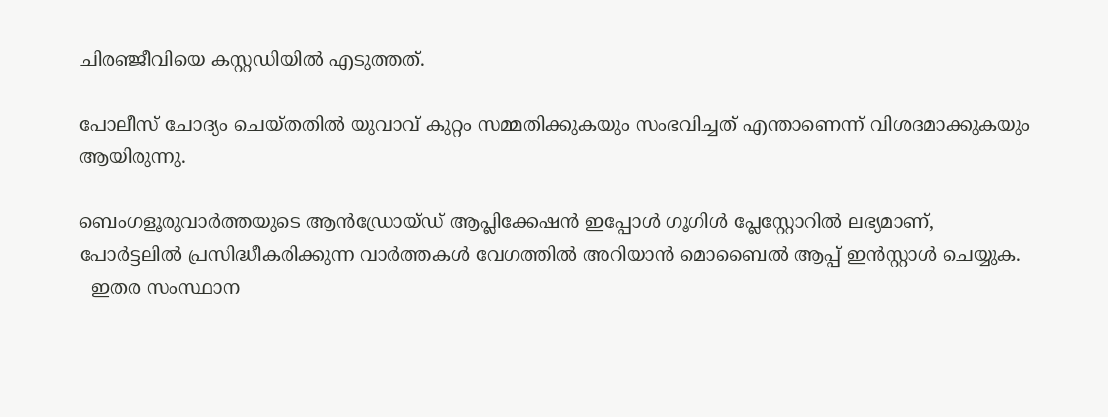ചിരഞ്ജീവിയെ കസ്റ്റഡിയില്‍ എടുത്തത്.

പോലീസ് ചോദ്യം ചെയ്തതില്‍ യുവാവ് കുറ്റം സമ്മതിക്കുകയും സംഭവിച്ചത് എന്താണെന്ന് വിശദമാക്കുകയും ആയിരുന്നു.

ബെംഗളൂരുവാർത്തയുടെ ആൻഡ്രോയ്ഡ് ആപ്ലിക്കേഷൻ ഇപ്പോൾ ഗൂഗിൾ പ്ലേസ്റ്റോറിൽ ലഭ്യമാണ്, പോർട്ടലിൽ പ്രസിദ്ധീകരിക്കുന്ന വാർത്തകൾ വേഗത്തിൽ അറിയാൻ മൊബൈൽ ആപ്പ് ഇൻസ്റ്റാൾ ചെയ്യുക.
  ഇതര സംസ്ഥാന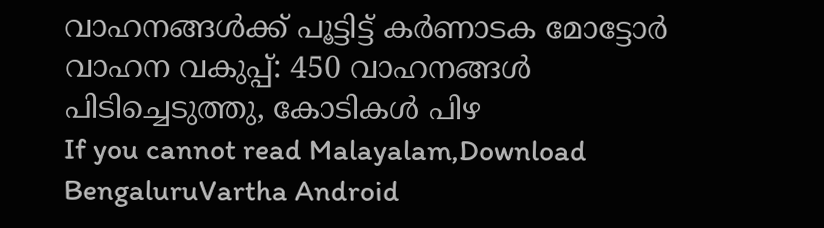വാഹനങ്ങൾക്ക് പൂട്ടിട്ട് കർണാടക മോട്ടോർ വാഹന വകുപ്പ്: 450 വാഹനങ്ങൾ പിടിച്ചെടുത്തു, കോടികൾ പിഴ
If you cannot read Malayalam,Download BengaluruVartha Android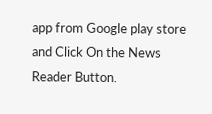app from Google play store and Click On the News Reader Button.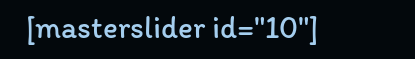[masterslider id="10"]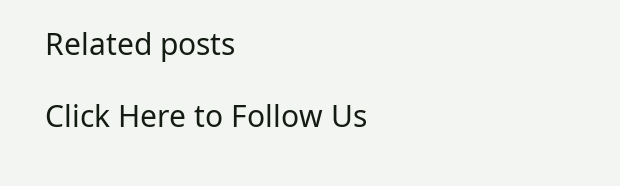Related posts

Click Here to Follow Us